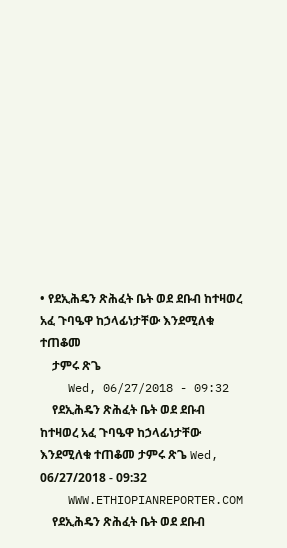• የደኢሕዴን ጽሕፈት ቤት ወደ ደቡብ ከተዛወረ አፈ ጉባዔዋ ከኃላፊነታቸው እንደሚለቁ ተጠቆመ
    ታምሩ ጽጌ
    Wed, 06/27/2018 - 09:32
    የደኢሕዴን ጽሕፈት ቤት ወደ ደቡብ ከተዛወረ አፈ ጉባዔዋ ከኃላፊነታቸው እንደሚለቁ ተጠቆመ ታምሩ ጽጌ Wed, 06/27/2018 - 09:32
    WWW.ETHIOPIANREPORTER.COM
    የደኢሕዴን ጽሕፈት ቤት ወደ ደቡብ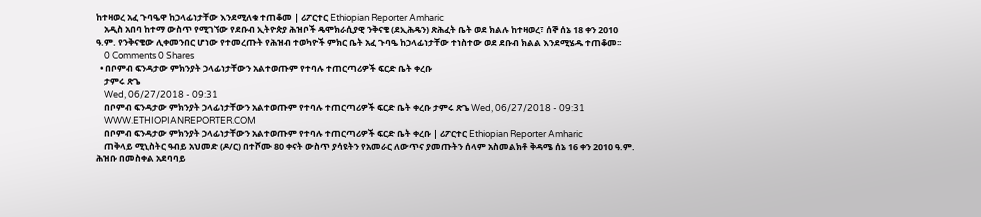ከተዛወረ አፈ ጉባዔዋ ከኃላፊነታቸው እንደሚለቁ ተጠቆመ | ሪፖርተር Ethiopian Reporter Amharic
    አዲስ አበባ ከተማ ውስጥ የሚገኘው የደቡብ ኢትዮጵያ ሕዝቦች ዴሞክራሲያዊ ንቅናቄ (ደኢሕዴን) ጽሕፈት ቤት ወደ ክልሉ ከተዛወረ፣ ሰኞ ሰኔ 18 ቀን 2010 ዓ.ም. የንቅናቄው ሊቀመንበር ሆነው የተመረጡት የሕዝብ ተወካዮች ምክር ቤት አፈ ጉባዔ ከኃላፊነታቸው ተነስተው ወደ ደቡብ ክልል እንደሚሄዱ ተጠቆመ፡፡
    0 Comments 0 Shares
  • በቦምብ ፍንዳታው ምክንያት ኃላፊነታቸውን አልተወጡም የተባሉ ተጠርጣሪዎች ፍርድ ቤት ቀረቡ
    ታምሩ ጽጌ
    Wed, 06/27/2018 - 09:31
    በቦምብ ፍንዳታው ምክንያት ኃላፊነታቸውን አልተወጡም የተባሉ ተጠርጣሪዎች ፍርድ ቤት ቀረቡ ታምሩ ጽጌ Wed, 06/27/2018 - 09:31
    WWW.ETHIOPIANREPORTER.COM
    በቦምብ ፍንዳታው ምክንያት ኃላፊነታቸውን አልተወጡም የተባሉ ተጠርጣሪዎች ፍርድ ቤት ቀረቡ | ሪፖርተር Ethiopian Reporter Amharic
    ጠቅላይ ሚኒስትር ዓብይ አህመድ (ዶ/ር) በተሾሙ 80 ቀናት ውስጥ ያሳዩትን የአመራር ለውጥና ያመጡትን ሰላም አስመልክቶ ቅዳሜ ሰኔ 16 ቀን 2010 ዓ.ም. ሕዝቡ በመስቀል አደባባይ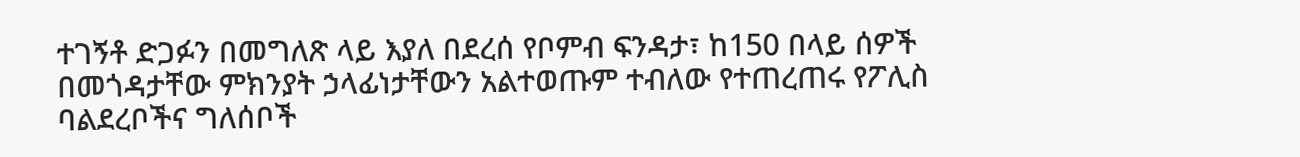ተገኝቶ ድጋፉን በመግለጽ ላይ እያለ በደረሰ የቦምብ ፍንዳታ፣ ከ150 በላይ ሰዎች በመጎዳታቸው ምክንያት ኃላፊነታቸውን አልተወጡም ተብለው የተጠረጠሩ የፖሊስ ባልደረቦችና ግለሰቦች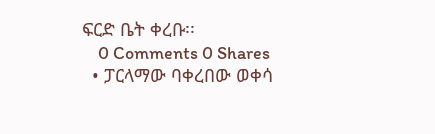ፍርድ ቤት ቀረቡ፡፡
    0 Comments 0 Shares
  • ፓርላማው ባቀረበው ወቀሳ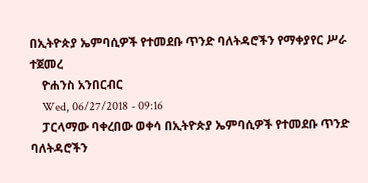በኢትዮጵያ ኤምባሲዎች የተመደቡ ጥንድ ባለትዳሮችን የማቀያየር ሥራ ተጀመረ
    ዮሐንስ አንበርብር
    Wed, 06/27/2018 - 09:16
    ፓርላማው ባቀረበው ወቀሳ በኢትዮጵያ ኤምባሲዎች የተመደቡ ጥንድ ባለትዳሮችን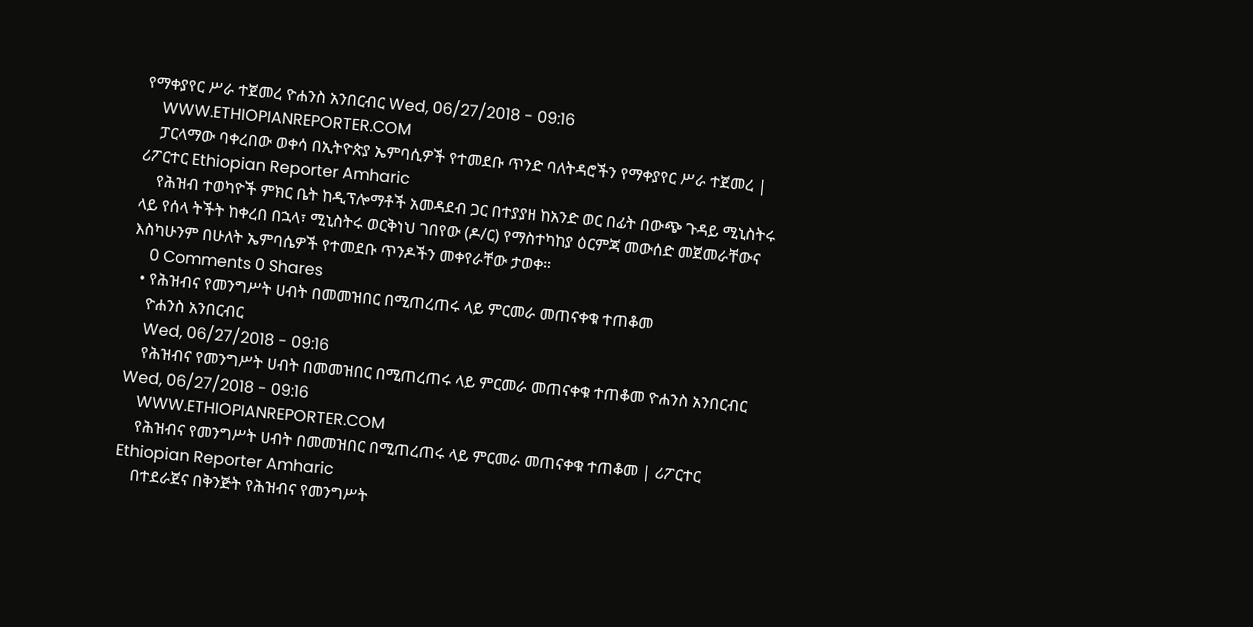የማቀያየር ሥራ ተጀመረ ዮሐንስ አንበርብር Wed, 06/27/2018 - 09:16
    WWW.ETHIOPIANREPORTER.COM
    ፓርላማው ባቀረበው ወቀሳ በኢትዮጵያ ኤምባሲዎች የተመደቡ ጥንድ ባለትዳሮችን የማቀያየር ሥራ ተጀመረ | ሪፖርተር Ethiopian Reporter Amharic
    የሕዝብ ተወካዮች ምክር ቤት ከዲፕሎማቶች አመዳደብ ጋር በተያያዘ ከአንድ ወር በፊት በውጭ ጉዳይ ሚኒስትሩ ላይ የሰላ ትችት ከቀረበ በኋላ፣ ሚኒስትሩ ወርቅነህ ገበየው (ዶ/ር) የማስተካከያ ዕርምጃ መውሰድ መጀመራቸውና እስካሁንም በሁለት ኤምባሴዎች የተመደቡ ጥንዶችን መቀየራቸው ታወቀ።
    0 Comments 0 Shares
  • የሕዝብና የመንግሥት ሀብት በመመዝበር በሚጠረጠሩ ላይ ምርመራ መጠናቀቁ ተጠቆመ
    ዮሐንስ አንበርብር
    Wed, 06/27/2018 - 09:16
    የሕዝብና የመንግሥት ሀብት በመመዝበር በሚጠረጠሩ ላይ ምርመራ መጠናቀቁ ተጠቆመ ዮሐንስ አንበርብር Wed, 06/27/2018 - 09:16
    WWW.ETHIOPIANREPORTER.COM
    የሕዝብና የመንግሥት ሀብት በመመዝበር በሚጠረጠሩ ላይ ምርመራ መጠናቀቁ ተጠቆመ | ሪፖርተር Ethiopian Reporter Amharic
    በተደራጀና በቅንጅት የሕዝብና የመንግሥት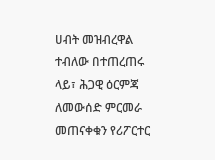ሀብት መዝብረዋል ተብለው በተጠረጠሩ ላይ፣ ሕጋዊ ዕርምጃ ለመውሰድ ምርመራ መጠናቀቁን የሪፖርተር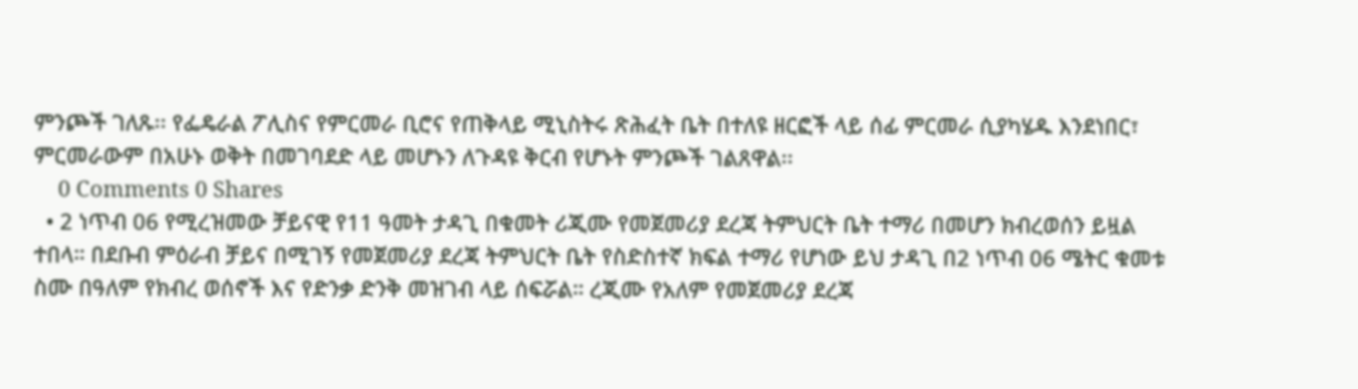ምንጮች ገለጹ፡፡ የፌዴራል ፖሊስና የምርመራ ቢሮና የጠቅላይ ሚኒስትሩ ጽሕፈት ቤት በተለዩ ዘርፎች ላይ ሰፊ ምርመራ ሲያካሄዱ እንደነበር፣ ምርመራውም በአሁኑ ወቅት በመገባደድ ላይ መሆኑን ለጉዳዩ ቅርብ የሆኑት ምንጮች ገልጸዋል፡፡
    0 Comments 0 Shares
  • 2 ነጥብ 06 የሚረዝመው ቻይናዊ የ11 ዓመት ታዳጊ በቁመት ሪጂሙ የመጀመሪያ ደረጃ ትምህርት ቤት ተማሪ በመሆን ክብረወሰን ይዟል ተበላ። በደቡብ ምዕራብ ቻይና በሚገኝ የመጀመሪያ ደረጃ ትምህርት ቤት የስድስተኛ ክፍል ተማሪ የሆነው ይህ ታዳጊ በ2 ነጥብ 06 ሜትር ቁመቱ ስሙ በዓለም የክብረ ወሰኖች እና የድንቃ ድንቅ መዝገብ ላይ ሰፍሯል። ረጂሙ የአለም የመጀመሪያ ደረጃ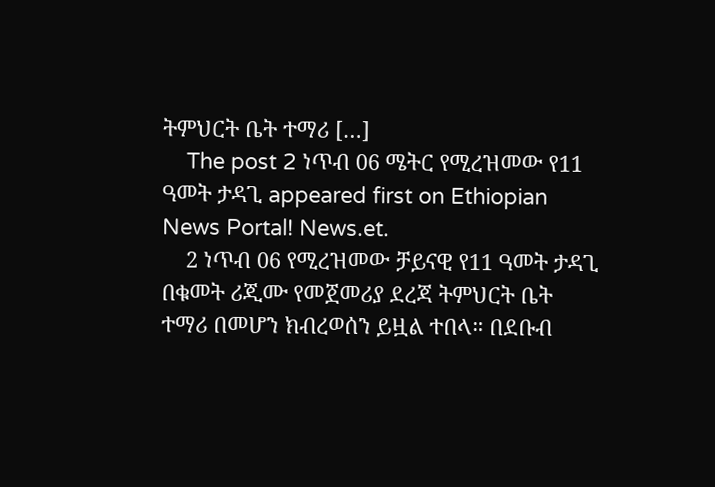ትምህርት ቤት ተማሪ […]
    The post 2 ነጥብ 06 ሜትር የሚረዝመው የ11 ዓመት ታዳጊ appeared first on Ethiopian News Portal! News.et.
    2 ነጥብ 06 የሚረዝመው ቻይናዊ የ11 ዓመት ታዳጊ በቁመት ሪጂሙ የመጀመሪያ ደረጃ ትምህርት ቤት ተማሪ በመሆን ክብረወሰን ይዟል ተበላ። በደቡብ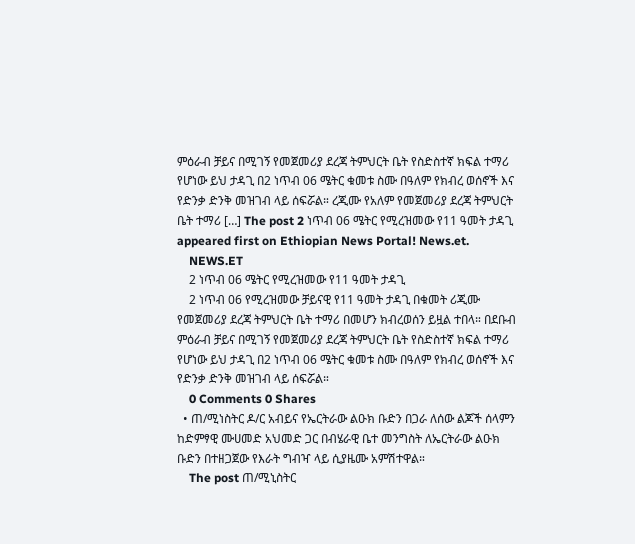ምዕራብ ቻይና በሚገኝ የመጀመሪያ ደረጃ ትምህርት ቤት የስድስተኛ ክፍል ተማሪ የሆነው ይህ ታዳጊ በ2 ነጥብ 06 ሜትር ቁመቱ ስሙ በዓለም የክብረ ወሰኖች እና የድንቃ ድንቅ መዝገብ ላይ ሰፍሯል። ረጂሙ የአለም የመጀመሪያ ደረጃ ትምህርት ቤት ተማሪ […] The post 2 ነጥብ 06 ሜትር የሚረዝመው የ11 ዓመት ታዳጊ appeared first on Ethiopian News Portal! News.et.
    NEWS.ET
    2 ነጥብ 06 ሜትር የሚረዝመው የ11 ዓመት ታዳጊ
    2 ነጥብ 06 የሚረዝመው ቻይናዊ የ11 ዓመት ታዳጊ በቁመት ሪጂሙ የመጀመሪያ ደረጃ ትምህርት ቤት ተማሪ በመሆን ክብረወሰን ይዟል ተበላ። በደቡብ ምዕራብ ቻይና በሚገኝ የመጀመሪያ ደረጃ ትምህርት ቤት የስድስተኛ ክፍል ተማሪ የሆነው ይህ ታዳጊ በ2 ነጥብ 06 ሜትር ቁመቱ ስሙ በዓለም የክብረ ወሰኖች እና የድንቃ ድንቅ መዝገብ ላይ ሰፍሯል።
    0 Comments 0 Shares
  • ጠ/ሚነስትር ዶ/ር አብይና የኤርትራው ልዑክ ቡድን በጋራ ለሰው ልጆች ሰላምን ከድምፃዊ ሙሀመድ አህመድ ጋር በብሄራዊ ቤተ መንግስት ለኤርትራው ልዑክ ቡድን በተዘጋጀው የእራት ግብዣ ላይ ሲያዜሙ አምሽተዋል።
    The post ጠ/ሚኒስትር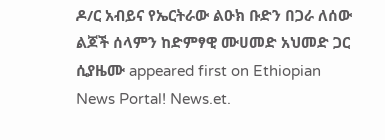ዶ/ር አብይና የኤርትራው ልዑክ ቡድን በጋራ ለሰው ልጆች ሰላምን ከድምፃዊ ሙሀመድ አህመድ ጋር ሲያዜሙ appeared first on Ethiopian News Portal! News.et.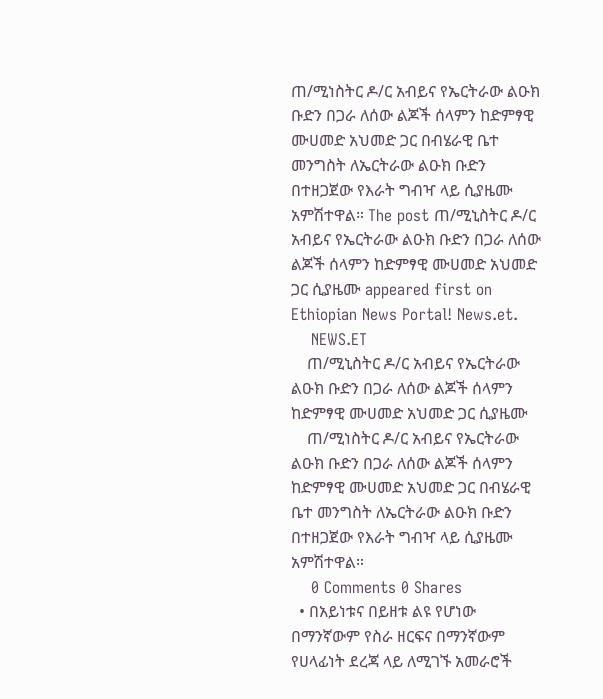ጠ/ሚነስትር ዶ/ር አብይና የኤርትራው ልዑክ ቡድን በጋራ ለሰው ልጆች ሰላምን ከድምፃዊ ሙሀመድ አህመድ ጋር በብሄራዊ ቤተ መንግስት ለኤርትራው ልዑክ ቡድን በተዘጋጀው የእራት ግብዣ ላይ ሲያዜሙ አምሽተዋል። The post ጠ/ሚኒስትር ዶ/ር አብይና የኤርትራው ልዑክ ቡድን በጋራ ለሰው ልጆች ሰላምን ከድምፃዊ ሙሀመድ አህመድ ጋር ሲያዜሙ appeared first on Ethiopian News Portal! News.et.
    NEWS.ET
    ጠ/ሚኒስትር ዶ/ር አብይና የኤርትራው ልዑክ ቡድን በጋራ ለሰው ልጆች ሰላምን ከድምፃዊ ሙሀመድ አህመድ ጋር ሲያዜሙ
    ጠ/ሚነስትር ዶ/ር አብይና የኤርትራው ልዑክ ቡድን በጋራ ለሰው ልጆች ሰላምን ከድምፃዊ ሙሀመድ አህመድ ጋር በብሄራዊ ቤተ መንግስት ለኤርትራው ልዑክ ቡድን በተዘጋጀው የእራት ግብዣ ላይ ሲያዜሙ አምሽተዋል።
    0 Comments 0 Shares
  • በአይነቱና በይዘቱ ልዩ የሆነው በማንኛውም የስራ ዘርፍና በማንኛውም የሀላፊነት ደረጃ ላይ ለሚገኙ አመራሮች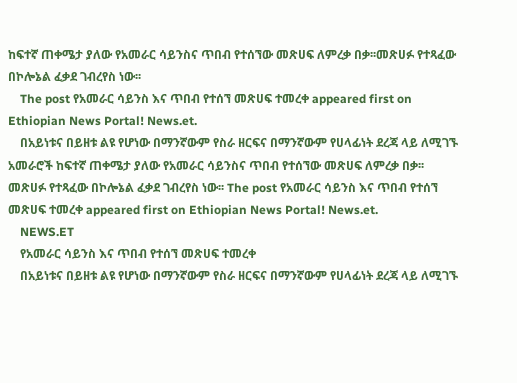ከፍተኛ ጠቀሜታ ያለው የአመራር ሳይንስና ጥበብ የተሰኘው መጽሀፍ ለምረቃ በቃ፡፡መጽሀፉ የተጻፈው በኮሎኔል ፈቃደ ገብረየስ ነው፡፡
    The post የአመራር ሳይንስ እና ጥበብ የተሰኘ መጽሀፍ ተመረቀ appeared first on Ethiopian News Portal! News.et.
    በአይነቱና በይዘቱ ልዩ የሆነው በማንኛውም የስራ ዘርፍና በማንኛውም የሀላፊነት ደረጃ ላይ ለሚገኙ አመራሮች ከፍተኛ ጠቀሜታ ያለው የአመራር ሳይንስና ጥበብ የተሰኘው መጽሀፍ ለምረቃ በቃ፡፡መጽሀፉ የተጻፈው በኮሎኔል ፈቃደ ገብረየስ ነው፡፡ The post የአመራር ሳይንስ እና ጥበብ የተሰኘ መጽሀፍ ተመረቀ appeared first on Ethiopian News Portal! News.et.
    NEWS.ET
    የአመራር ሳይንስ እና ጥበብ የተሰኘ መጽሀፍ ተመረቀ
    በአይነቱና በይዘቱ ልዩ የሆነው በማንኛውም የስራ ዘርፍና በማንኛውም የሀላፊነት ደረጃ ላይ ለሚገኙ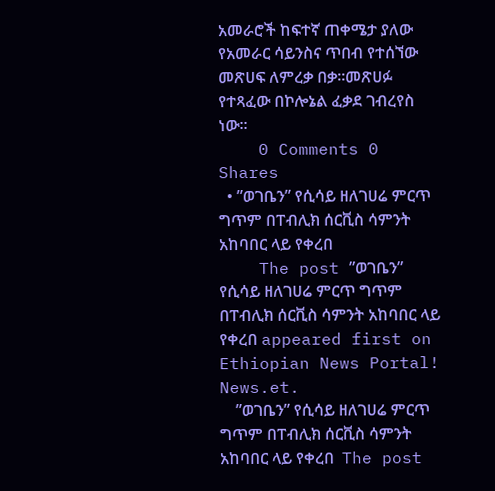አመራሮች ከፍተኛ ጠቀሜታ ያለው የአመራር ሳይንስና ጥበብ የተሰኘው መጽሀፍ ለምረቃ በቃ፡፡መጽሀፉ የተጻፈው በኮሎኔል ፈቃደ ገብረየስ ነው፡፡
    0 Comments 0 Shares
  • ”ወገቤን” የሲሳይ ዘለገሀሬ ምርጥ ግጥም በፐብሊክ ሰርቪስ ሳምንት አከባበር ላይ የቀረበ
    The post ”ወገቤን” የሲሳይ ዘለገሀሬ ምርጥ ግጥም በፐብሊክ ሰርቪስ ሳምንት አከባበር ላይ የቀረበ appeared first on Ethiopian News Portal! News.et.
    ”ወገቤን” የሲሳይ ዘለገሀሬ ምርጥ ግጥም በፐብሊክ ሰርቪስ ሳምንት አከባበር ላይ የቀረበ  The post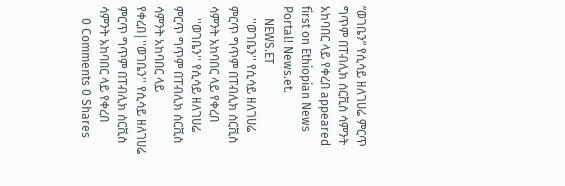”ወገቤን” የሲሳይ ዘለገሀሬ ምርጥ ግጥም በፐብሊክ ሰርቪስ ሳምንት አከባበር ላይ የቀረበ appeared first on Ethiopian News Portal! News.et.
    NEWS.ET
    ''ወገቤን'' የሲሳይ ዘለገሀሬ ምርጥ ግጥም በፐብሊክ ሰርቪስ ሳምንት አከባበር ላይ የቀረበ
    ''ወገቤን'' የሲሳይ ዘለገሀሬ ምርጥ ግጥም በፐብሊክ ሰርቪስ ሳምንት አከባበር ላይ የቀረበ|''ወገቤን'' የሲሳይ ዘለገሀሬ ምርጥ ግጥም በፐብሊክ ሰርቪስ ሳምንት አከባበር ላይ የቀረበ
    0 Comments 0 Shares